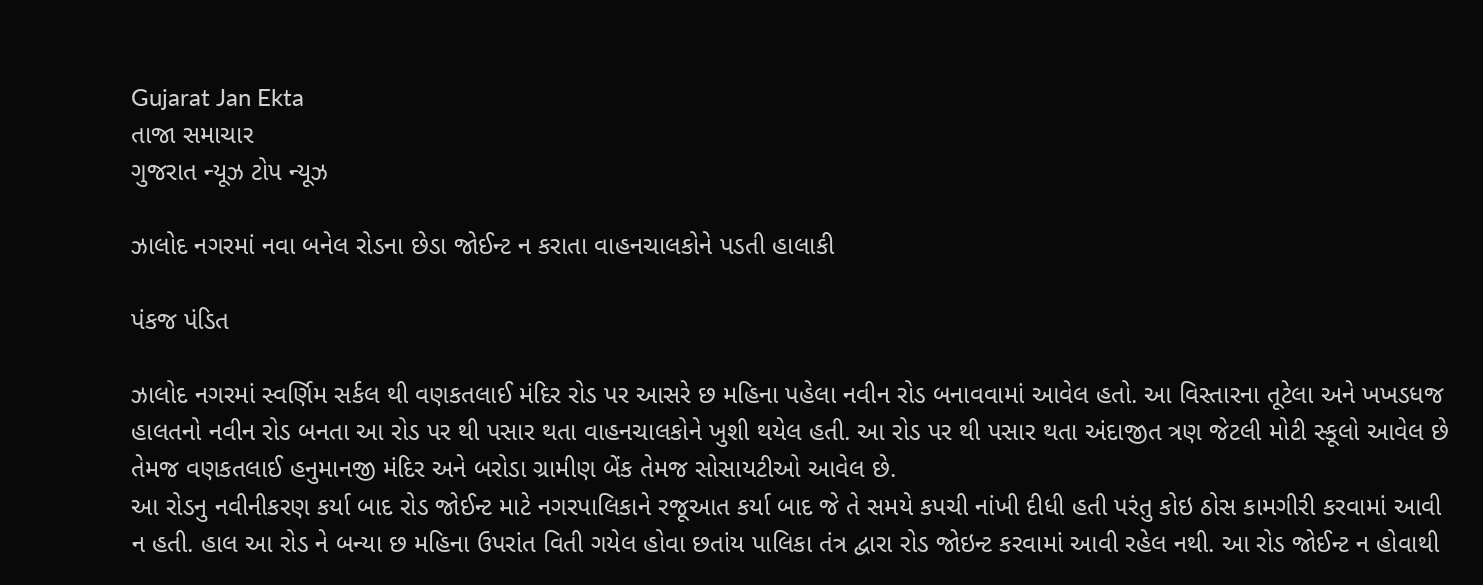Gujarat Jan Ekta
તાજા સમાચાર
ગુજરાત ન્યૂઝ ટોપ ન્યૂઝ

ઝાલોદ નગરમાં નવા બનેલ રોડના છેડા જોઈન્ટ ન કરાતા વાહનચાલકોને પડતી હાલાકી

પંકજ પંડિત

ઝાલોદ નગરમાં સ્વર્ણિમ સર્કલ થી વણકતલાઈ મંદિર રોડ પર આસરે છ મહિના પહેલા નવીન રોડ બનાવવામાં આવેલ હતો. આ વિસ્તારના તૂટેલા અને ખખડધજ હાલતનો નવીન રોડ બનતા આ રોડ પર થી પસાર થતા વાહનચાલકોને ખુશી થયેલ હતી. આ રોડ પર થી પસાર થતા અંદાજીત ત્રણ જેટલી મોટી સ્કૂલો આવેલ છે તેમજ વણકતલાઈ હનુમાનજી મંદિર અને બરોડા ગ્રામીણ બેંક તેમજ સોસાયટીઓ આવેલ છે.
આ રોડનુ નવીનીકરણ કર્યા બાદ રોડ જોઈન્ટ માટે નગરપાલિકાને રજૂઆત કર્યા બાદ જે તે સમયે કપચી નાંખી દીધી હતી પરંતુ કોઇ ઠોસ કામગીરી કરવામાં આવી ન હતી. હાલ આ રોડ ને બન્યા છ મહિના ઉપરાંત વિતી ગયેલ હોવા છતાંય પાલિકા તંત્ર દ્વારા રોડ જોઇન્ટ કરવામાં આવી રહેલ નથી. આ રોડ જોઈન્ટ ન હોવાથી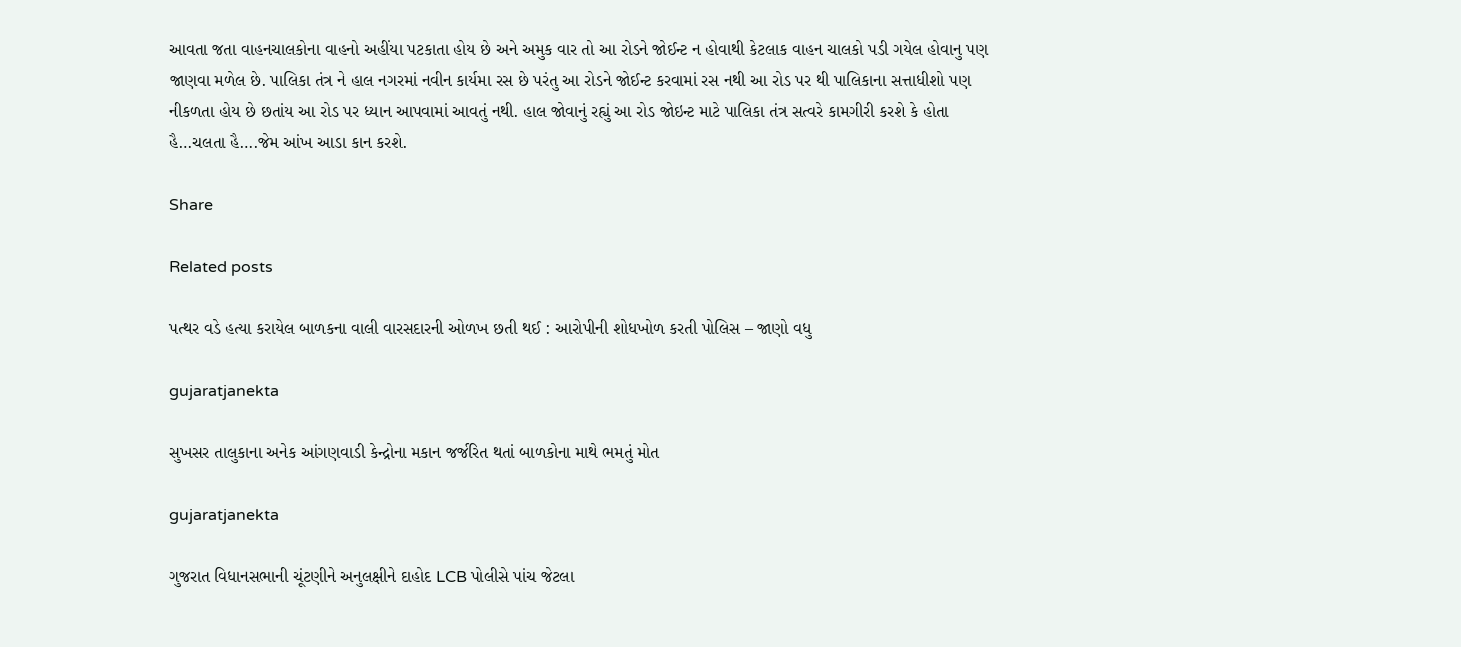આવતા જતા વાહનચાલકોના વાહનો અહીંયા પટકાતા હોય છે અને અમુક વાર તો આ રોડને જોઈન્ટ ન હોવાથી કેટલાક વાહન ચાલકો પડી ગયેલ હોવાનુ પણ જાણવા મળેલ છે. પાલિકા તંત્ર ને હાલ નગરમાં નવીન કાર્યમા રસ છે પરંતુ આ રોડને જોઈન્ટ કરવામાં રસ નથી આ રોડ પર થી પાલિકાના સત્તાધીશો પણ નીકળતા હોય છે છતાંય આ રોડ પર ધ્યાન આપવામાં આવતું નથી. હાલ જોવાનું રહ્યું આ રોડ જોઇન્ટ માટે પાલિકા તંત્ર સત્વરે કામગીરી કરશે કે હોતા હૈ…ચલતા હૈ….જેમ આંખ આડા કાન કરશે.

Share

Related posts

પત્થર વડે હત્યા કરાયેલ બાળકના વાલી વારસદારની ઓળખ છતી થઈ : આરોપીની શોધખોળ કરતી પોલિસ – જાણો વધુ

gujaratjanekta

સુખસર તાલુકાના અનેક આંગણવાડી કેન્દ્રોના મકાન જર્જરિત થતાં બાળકોના માથે ભમતું મોત

gujaratjanekta

ગુજરાત વિધાનસભાની ચૂંટણીને અનુલક્ષીને દાહોદ LCB પોલીસે પાંચ જેટલા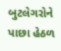બુટલેગરોને પાછા હેઠળ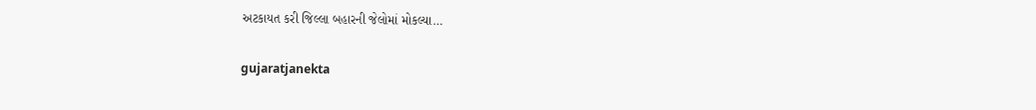અટકાયત કરી જિલ્લા બહારની જેલોમાં મોકલ્યા…

gujaratjanekta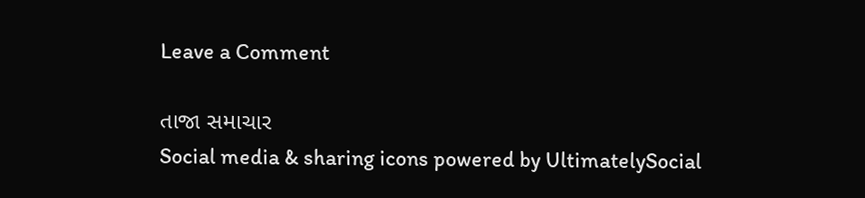Leave a Comment

તાજા સમાચાર
Social media & sharing icons powered by UltimatelySocial